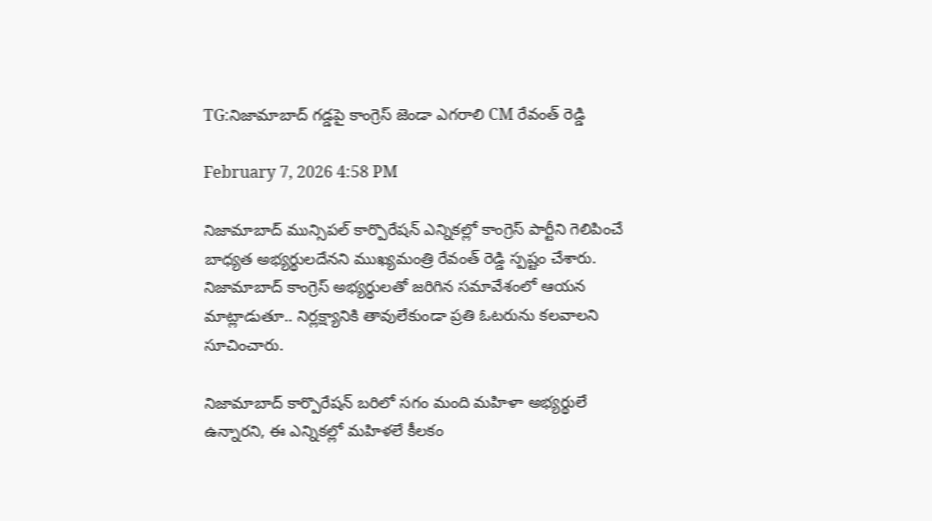TG:నిజామాబాద్ గడ్డపై కాంగ్రెస్ జెండా ఎగరాలి CM రేవంత్ రెడ్డి

February 7, 2026 4:58 PM

నిజామాబాద్ మున్సిపల్ కార్పొరేషన్ ఎన్నికల్లో కాంగ్రెస్ పార్టీని గెలిపించే బాధ్యత అభ్యర్థులదేనని ముఖ్యమంత్రి రేవంత్ రెడ్డి స్పష్టం చేశారు. నిజామాబాద్ కాంగ్రెస్ అభ్యర్థులతో జరిగిన సమావేశంలో ఆయన మాట్లాడుతూ.. నిర్లక్ష్యానికి తావులేకుండా ప్రతి ఓటరును కలవాలని సూచించారు.

నిజామాబాద్ కార్పొరేషన్ బరిలో సగం మంది మహిళా అభ్యర్థులే ఉన్నారని, ఈ ఎన్నికల్లో మహిళలే కీలకం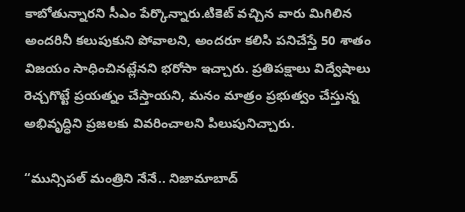కాబోతున్నారని సీఎం పేర్కొన్నారు.టికెట్ వచ్చిన వారు మిగిలిన అందరినీ కలుపుకుని పోవాలని, అందరూ కలిసి పనిచేస్తే 50 శాతం విజయం సాధించినట్లేనని భరోసా ఇచ్చారు. ప్రతిపక్షాలు విద్వేషాలు రెచ్చగొట్టే ప్రయత్నం చేస్తాయని, మనం మాత్రం ప్రభుత్వం చేస్తున్న అభివృద్ధిని ప్రజలకు వివరించాలని పిలుపునిచ్చారు.

“మున్సిపల్ మంత్రిని నేనే.. నిజామాబాద్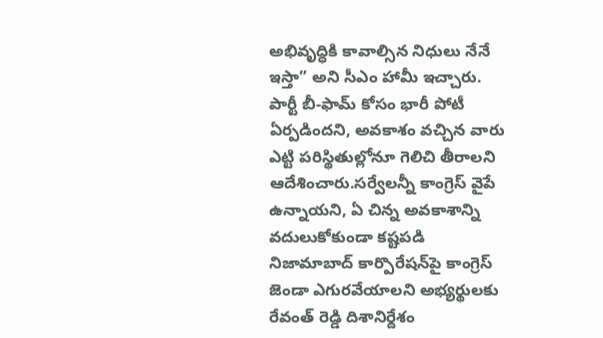అభివృద్ధికి కావాల్సిన నిధులు నేనే ఇస్తా” అని సీఎం హామీ ఇచ్చారు. పార్టీ బీ-ఫామ్ కోసం భారీ పోటీ ఏర్పడిందని, అవకాశం వచ్చిన వారు ఎట్టి పరిస్థితుల్లోనూ గెలిచి తీరాలని ఆదేశించారు.సర్వేలన్నీ కాంగ్రెస్ వైపే ఉన్నాయని, ఏ చిన్న అవకాశాన్ని వదులుకోకుండా కష్టపడి నిజామాబాద్ కార్పొరేషన్‌పై కాంగ్రెస్ జెండా ఎగురవేయాలని అభ్యర్థులకు రేవంత్ రెడ్డి దిశానిర్దేశం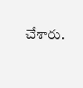చేశారు.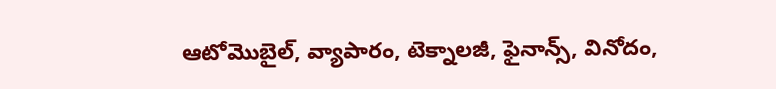ఆటోమొబైల్, వ్యాపారం, టెక్నాలజీ, ఫైనాన్స్, వినోదం,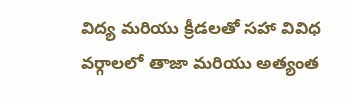విద్య మరియు క్రీడలతో సహా వివిధ వర్గాలలో తాజా మరియు అత్యంత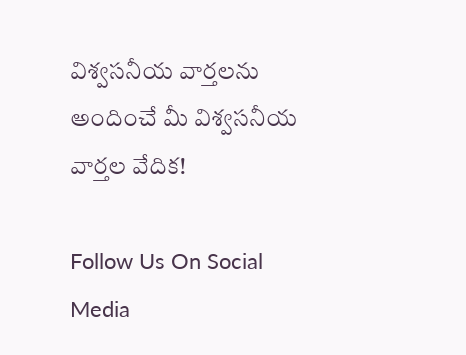విశ్వసనీయ వార్తలను అందించే మీ విశ్వసనీయ వార్తల వేదిక!

Follow Us On Social Media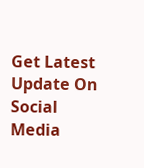Get Latest Update On Social Media